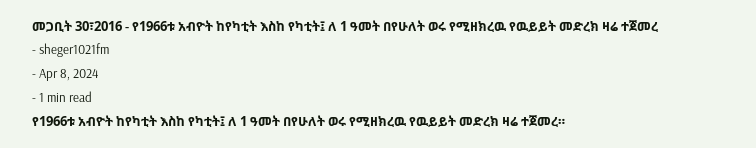መጋቢት 30፣2016 - የ1966ቱ አብዮት ከየካቲት እስከ የካቲት፤ ለ 1 ዓመት በየሁለት ወሩ የሚዘክረዉ የዉይይት መድረክ ዛሬ ተጀመረ
- sheger1021fm
- Apr 8, 2024
- 1 min read
የ1966ቱ አብዮት ከየካቲት እስከ የካቲት፤ ለ 1 ዓመት በየሁለት ወሩ የሚዘክረዉ የዉይይት መድረክ ዛሬ ተጀመረ።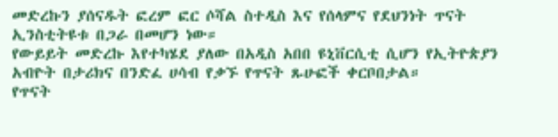መድረኩን ያሰናዱት ፎረም ፎር ሶሻል ስተዲስ እና የሰላምና የደህንነት ጥናት ኢንስቲትዩቱ በጋራ በመሆን ነው።
የውይይት መድረኩ እየተካሄደ ያለው በአዲስ አበበ ዩኒቨርሲቲ ሲሆን የኢትዮጵያን አብዮት በታሪክና በንድፈ ሀሳብ የቃኙ የጥናት ጹሁፎች ቀርቦበታል።
የጥናት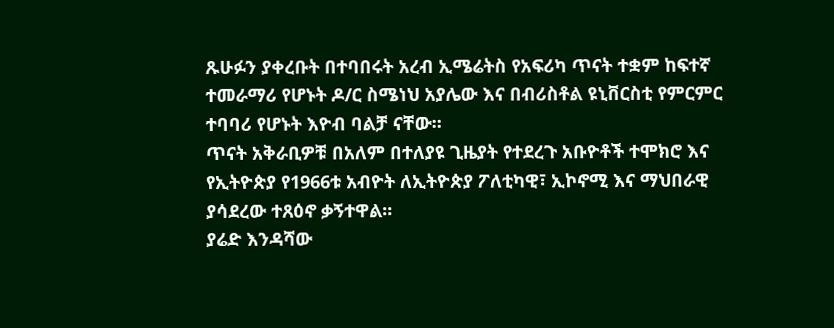ጹሁፉን ያቀረቡት በተባበሩት አረብ ኢሜሬትስ የአፍሪካ ጥናት ተቋም ከፍተኛ ተመራማሪ የሆኑት ዶ/ር ስሜነህ አያሌው እና በብሪስቶል ዩኒቨርስቲ የምርምር ተባባሪ የሆኑት እዮብ ባልቻ ናቸው።
ጥናት አቅራቢዎቹ በአለም በተለያዩ ጊዜያት የተደረጉ አቡዮቶች ተሞክሮ እና የኢትዮጵያ የ1966ቱ አብዮት ለኢትዮጵያ ፖለቲካዊ፣ ኢኮኖሚ እና ማህበራዊ ያሳደረው ተጸዕኖ ቃኝተዋል።
ያሬድ እንዳሻው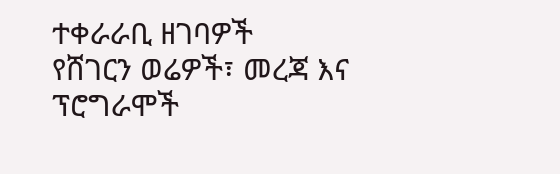ተቀራራቢ ዘገባዎች
የሸገርን ወሬዎች፣ መረጃ እና ፕሮግራሞች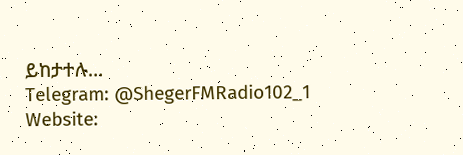ይከታተሉ…
Telegram: @ShegerFMRadio102_1
Website: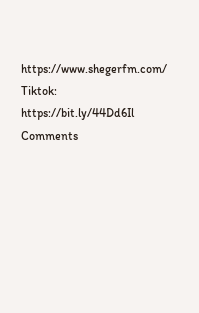https://www.shegerfm.com/
Tiktok: https://bit.ly/44Dd6Il
Comments